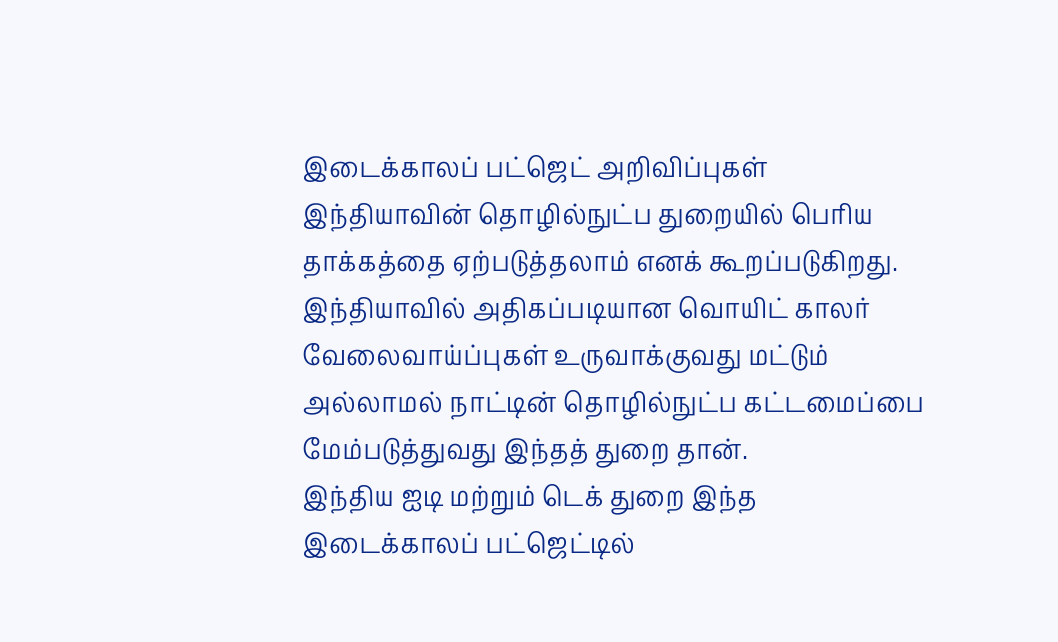இடைக்காலப் பட்ஜெட் அறிவிப்புகள் இந்தியாவின் தொழில்நுட்ப துறையில் பெரிய தாக்கத்தை ஏற்படுத்தலாம் எனக் கூறப்படுகிறது. இந்தியாவில் அதிகப்படியான வொயிட் காலர் வேலைவாய்ப்புகள் உருவாக்குவது மட்டும் அல்லாமல் நாட்டின் தொழில்நுட்ப கட்டமைப்பை மேம்படுத்துவது இந்தத் துறை தான்.
இந்திய ஐடி மற்றும் டெக் துறை இந்த இடைக்காலப் பட்ஜெட்டில்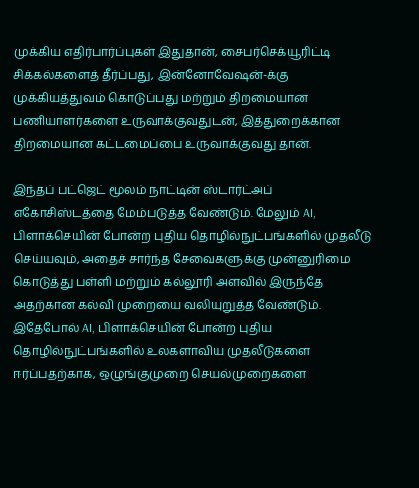முக்கிய எதிர்பார்ப்புகள் இதுதான், சைபர்செக்யூரிட்டி சிக்கல்களைத் தீர்ப்பது, இன்னோவேஷன்-க்கு முக்கியத்துவம் கொடுப்பது மற்றும் திறமையான பணியாளர்களை உருவாக்குவதுடன், இத்துறைக்கான திறமையான கட்டமைப்பை உருவாக்குவது தான்.

இந்தப் பட்ஜெட் மூலம் நாட்டின் ஸ்டார்ட்அப் எகோசிஸ்டத்தை மேம்படுத்த வேண்டும். மேலும் AI, பிளாக்செயின் போன்ற புதிய தொழில்நுட்பங்களில் முதலீடு செய்யவும், அதைச் சார்ந்த சேவைகளுக்கு முன்னுரிமை கொடுத்து பள்ளி மற்றும் கல்லூரி அளவில் இருந்தே அதற்கான கல்வி முறையை வலியுறுத்த வேண்டும்.
இதேபோல் AI, பிளாக்செயின் போன்ற புதிய தொழில்நுட்பங்களில் உலகளாவிய முதலீடுகளை ஈர்ப்பதற்காக, ஒழுங்குமுறை செயல்முறைகளை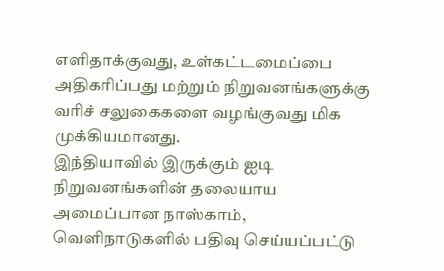எளிதாக்குவது, உள்கட்டமைப்பை அதிகரிப்பது மற்றும் நிறுவனங்களுக்கு வரிச் சலுகைகளை வழங்குவது மிக முக்கியமானது.
இந்தியாவில் இருக்கும் ஐடி நிறுவனங்களின் தலையாய அமைப்பான நாஸ்காம், வெளிநாடுகளில் பதிவு செய்யப்பட்டு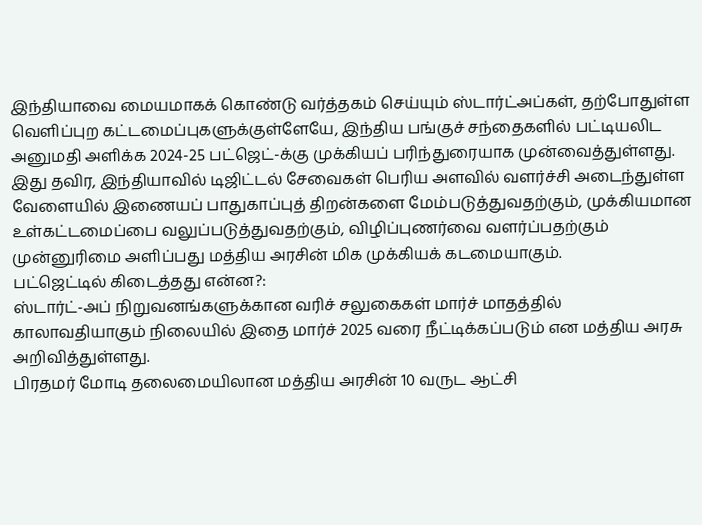இந்தியாவை மையமாகக் கொண்டு வர்த்தகம் செய்யும் ஸ்டார்ட்அப்கள், தற்போதுள்ள வெளிப்புற கட்டமைப்புகளுக்குள்ளேயே, இந்திய பங்குச் சந்தைகளில் பட்டியலிட அனுமதி அளிக்க 2024-25 பட்ஜெட்-க்கு முக்கியப் பரிந்துரையாக முன்வைத்துள்ளது.
இது தவிர, இந்தியாவில் டிஜிட்டல் சேவைகள் பெரிய அளவில் வளர்ச்சி அடைந்துள்ள வேளையில் இணையப் பாதுகாப்புத் திறன்களை மேம்படுத்துவதற்கும், முக்கியமான உள்கட்டமைப்பை வலுப்படுத்துவதற்கும், விழிப்புணர்வை வளர்ப்பதற்கும் முன்னுரிமை அளிப்பது மத்திய அரசின் மிக முக்கியக் கடமையாகும்.
பட்ஜெட்டில் கிடைத்தது என்ன?:
ஸ்டார்ட்-அப் நிறுவனங்களுக்கான வரிச் சலுகைகள் மார்ச் மாதத்தில் காலாவதியாகும் நிலையில் இதை மார்ச் 2025 வரை நீட்டிக்கப்படும் என மத்திய அரசு அறிவித்துள்ளது.
பிரதமர் மோடி தலைமையிலான மத்திய அரசின் 10 வருட ஆட்சி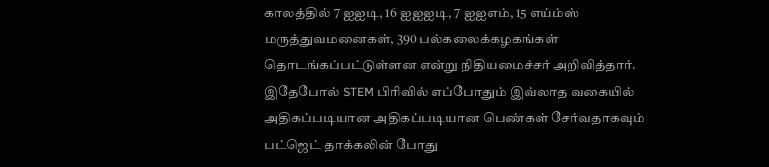காலத்தில் 7 ஐஐடி, 16 ஐஐஐடி, 7 ஐஐஎம், 15 எய்ம்ஸ் மருத்துவமனைகள், 390 பல்கலைக்கழகங்கள் தொடங்கப்பட்டுள்ளன என்று நிதியமைச்சர் அறிவித்தார்.
இதேபோல் STEM பிரிவில் எப்போதும் இவ்லாத வகையில் அதிகப்படியான அதிகப்படியான பெண்கள் சேர்வதாகவும் பட்ஜெட் தாக்கலின் போது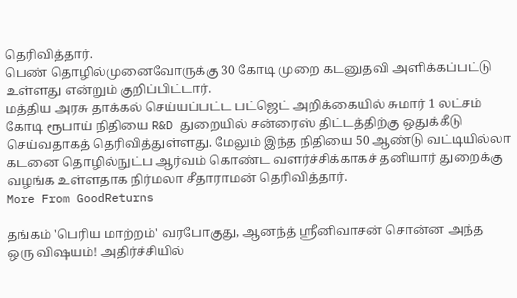தெரிவித்தார்.
பெண் தொழில்முனைவோருக்கு 30 கோடி முறை கடனுதவி அளிக்கப்பட்டு உள்ளது என்றும் குறிப்பிட்டார்.
மத்திய அரசு தாக்கல் செய்யப்பட்ட பட்ஜெட் அறிக்கையில் சுமார் 1 லட்சம் கோடி ரூபாய் நிதியை R&D துறையில் சன்ரைஸ் திட்டத்திற்கு ஒதுக்கீடு செய்வதாகத் தெரிவித்துள்ளது. மேலும் இந்த நிதியை 50 ஆண்டு வட்டியில்லா கடனை தொழில்நுட்ப ஆர்வம் கொண்ட வளர்ச்சிக்காகச் தனியார் துறைக்கு வழங்க உள்ளதாக நிர்மலா சீதாராமன் தெரிவித்தார்.
More From GoodReturns

தங்கம் 'பெரிய மாற்றம்' வரபோகுது, ஆனந்த் ஸ்ரீனிவாசன் சொன்ன அந்த ஒரு விஷயம்! அதிர்ச்சியில்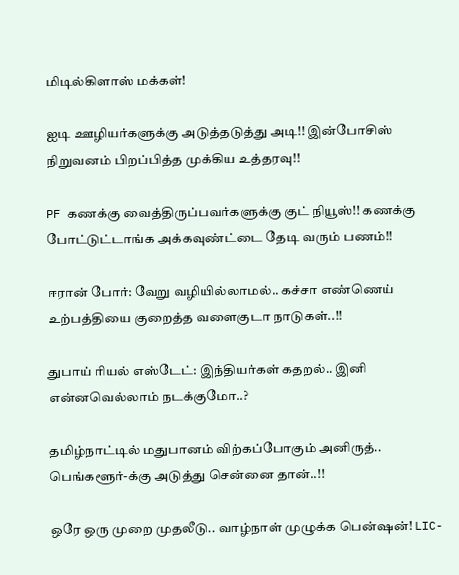மிடில்கிளாஸ் மக்கள்!

ஐடி ஊழியர்களுக்கு அடுத்தடுத்து அடி!! இன்போசிஸ் நிறுவனம் பிறப்பித்த முக்கிய உத்தரவு!!

PF கணக்கு வைத்திருப்பவர்களுக்கு குட் நியூஸ்!! கணக்கு போட்டுட்டாங்க அக்கவுண்ட்டை தேடி வரும் பணம்!!

ஈரான் போர்: வேறு வழியில்லாமல்.. கச்சா எண்ணெய் உற்பத்தியை குறைத்த வளைகுடா நாடுகள்..!!

துபாய் ரியல் எஸ்டேட்: இந்தியர்கள் கதறல்.. இனி என்னவெல்லாம் நடக்குமோ..?

தமிழ்நாட்டில் மதுபானம் விற்கப்போகும் அனிருத்.. பெங்களூர்-க்கு அடுத்து சென்னை தான்..!!

ஒரே ஒரு முறை முதலீடு.. வாழ்நாள் முழுக்க பென்ஷன்! LIC-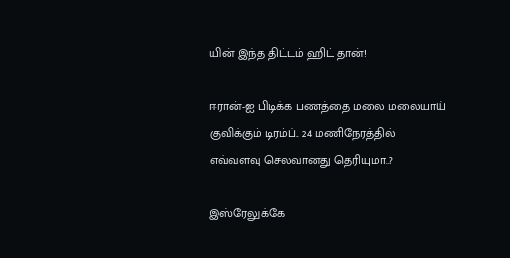யின் இந்த திட்டம் ஹிட் தான்!

ஈரான்-ஐ பிடிக்க பணத்தை மலை மலையாய் குவிக்கும் டிரம்ப்.. 24 மணிநேரத்தில் எவ்வளவு செலவானது தெரியுமா..?

இஸ்ரேலுக்கே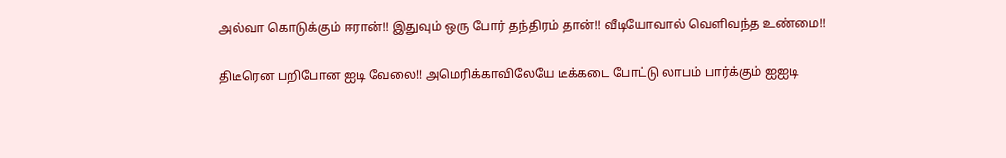அல்வா கொடுக்கும் ஈரான்!! இதுவும் ஒரு போர் தந்திரம் தான்!! வீடியோவால் வெளிவந்த உண்மை!!

திடீரென பறிபோன ஐடி வேலை!! அமெரிக்காவிலேயே டீக்கடை போட்டு லாபம் பார்க்கும் ஐஐடி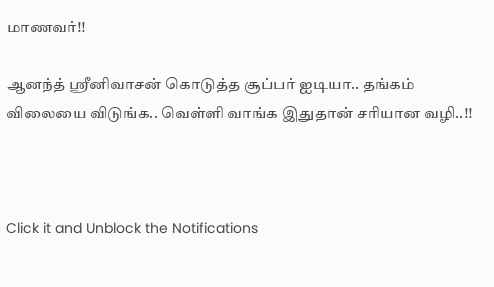மாணவர்!!

ஆனந்த் ஸ்ரீனிவாசன் கொடுத்த சூப்பர் ஐடியா.. தங்கம் விலையை விடுங்க.. வெள்ளி வாங்க இதுதான் சரியான வழி..!!



Click it and Unblock the Notifications